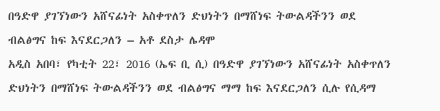በዓድዋ ያገኘነውን አሸናፊነት አስቀጥለን ድህነትን በማሸነፍ ትውልዳችንን ወደ ብልፅግና ከፍ እናደርጋለን – አቶ ደስታ ሌዳሞ
አዲስ አበባ፣ የካቲት 22፣ 2016 (ኤፍ ቢ ሲ) በዓድዋ ያገኘነውን አሸናፊነት አስቀጥለን ድህነትን በማሸነፍ ትውልዳችንን ወደ ብልፅግና ማማ ከፍ እናደርጋለን ሲሉ የሲዳማ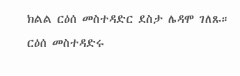ክልል ርዕሰ መስተዳድር ደስታ ሌዳሞ ገለጹ።
ርዕሰ መስተዳድሩ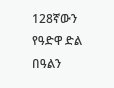128ኛውን የዓድዋ ድል በዓልን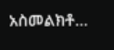አስመልክቶ…